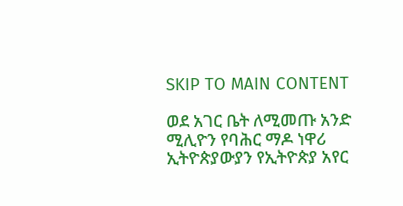SKIP TO MAIN CONTENT

ወደ አገር ቤት ለሚመጡ አንድ ሚሊዮን የባሕር ማዶ ነዋሪ ኢትዮጵያውያን የኢትዮጵያ አየር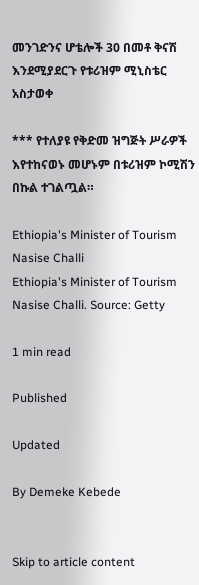መንገድንና ሆቴሎች 30 በመቶ ቅናሽ እንደሚያደርጉ የቱሪዝም ሚኒስቴር አስታወቀ

*** የተለያዩ የቅድመ ዝግጅት ሥራዎች እየተከናወኑ መሆኑም በቱሪዝም ኮሚሽን በኩል ተገልጧል።

Ethiopia's Minister of Tourism Nasise Challi
Ethiopia's Minister of Tourism Nasise Challi. Source: Getty

1 min read

Published

Updated

By Demeke Kebede


Skip to article content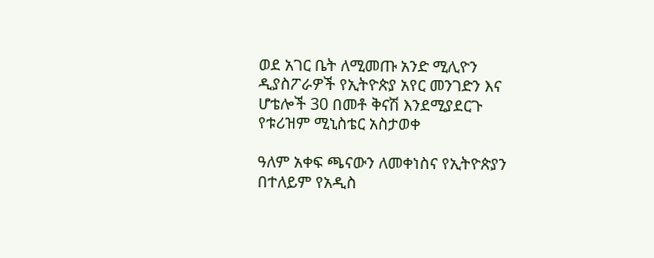ወደ አገር ቤት ለሚመጡ አንድ ሚሊዮን ዲያስፖራዎች የኢትዮጵያ አየር መንገድን እና ሆቴሎች 30 በመቶ ቅናሽ እንደሚያደርጉ የቱሪዝም ሚኒስቴር አስታወቀ

ዓለም አቀፍ ጫናውን ለመቀነስና የኢትዮጵያን በተለይም የአዲስ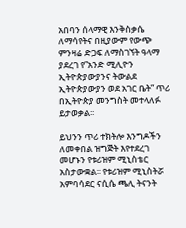አበባን ሰላማዊ እንቅስቃሴ ለማሳየትና በዚያውም የውጭ ምንዛሬ ድጋፍ ለማስገኘት ዓላማ ያደረገ የ”አንድ ሚሊዮን ኢትዮጵያውያንና ትውልደ ኢትዮጵያውያን ወደ አገር ቤት” ጥሪ በኢትዮጵያ መንግስት መተላለፉ ይታወቃል፡፡

ይህንን ጥሪ ተክትሎ እንግዶችን ለመቀበል ዝግጅት እየተደረገ መሆኑን የቱሪዝም ሚኒስቴር አስታውቋል፡፡ የቱሪዝም ሚኒስትሯ አምባሳደር ናሲሴ ጫሊ ትናንት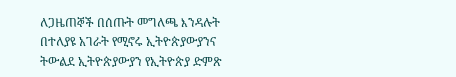ለጋዜጠኞች በሰጡት መግለጫ እንዳሉት በተለያዩ አገራት የሚኖሩ ኢትዮጵያውያንና ትውልደ ኢትዮጵያውያን የኢትዮጵያ ድምጽ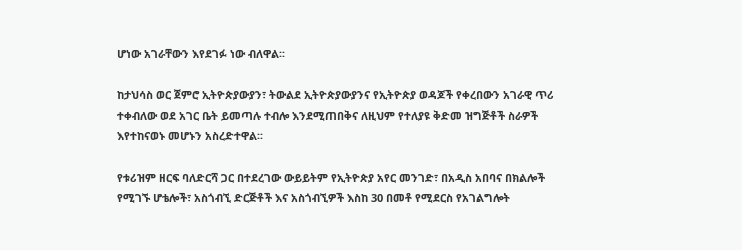ሆነው አገራቸውን እየደገፉ ነው ብለዋል፡፡

ከታህሳስ ወር ጀምሮ ኢትዮጵያውያን፣ ትውልደ ኢትዮጵያውያንና የኢትዮጵያ ወዳጆች የቀረበውን አገራዊ ጥሪ ተቀብለው ወደ አገር ቤት ይመጣሉ ተብሎ እንደሚጠበቅና ለዚህም የተለያዩ ቅድመ ዝግጅቶች ስራዎች እየተከናወኑ መሆኑን አስረድተዋል፡፡

የቱሪዝም ዘርፍ ባለድርሻ ጋር በተደረገው ውይይትም የኢትዮጵያ አየር መንገድ፣ በአዲስ አበባና በክልሎች የሚገኙ ሆቴሎች፣ አስጎብኚ ድርጅቶች እና አስጎብኚዎች እስከ 30 በመቶ የሚደርስ የአገልግሎት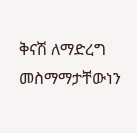ቅናሽ ለማድረግ መስማማታቸውነን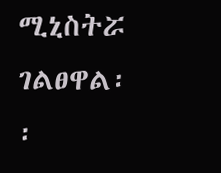ሚኒስትሯ ገልፀዋል፡፡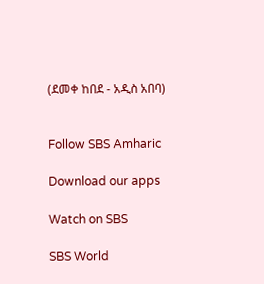(ደመቀ ከበደ - አዲስ አበባ)


Follow SBS Amharic

Download our apps

Watch on SBS

SBS World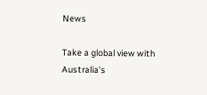News

Take a global view with Australia's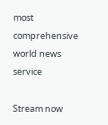most comprehensive world news service

Stream now